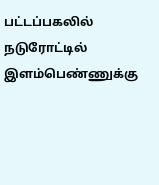பட்டப்பகலில் நடுரோட்டில் இளம்பெண்ணுக்கு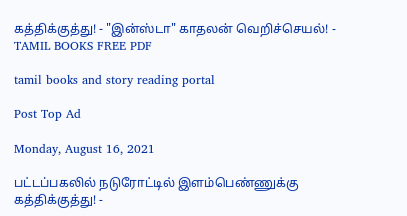கத்திக்குத்து! - "இன்ஸ்டா" காதலன் வெறிச்செயல்! - TAMIL BOOKS FREE PDF

tamil books and story reading portal

Post Top Ad

Monday, August 16, 2021

பட்டப்பகலில் நடுரோட்டில் இளம்பெண்ணுக்கு கத்திக்குத்து! -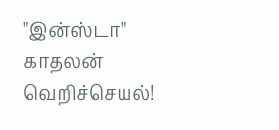"இன்ஸ்டா" காதலன் வெறிச்செயல்!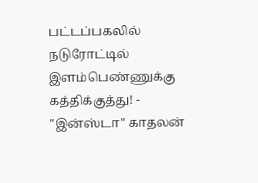பட்டப்பகலில் நடுரோட்டில் இளம்பெண்ணுக்கு கத்திக்குத்து! - "இன்ஸ்டா" காதலன்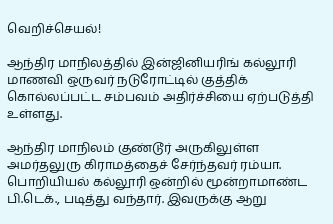வெறிச்செயல்!

ஆந்திர மாநிலத்தில் இன்ஜினியரிங் கல்லூரி மாணவி ஒருவர் நடுரோட்டில் குத்திக் கொல்லப்பட்ட சம்பவம் அதிர்ச்சியை ஏற்படுத்தி உள்ளது.

ஆந்திர மாநிலம் குண்டூர் அருகிலுள்ள அமர்தலுரு கிராமத்தைச் சேர்ந்தவர் ரம்யா. பொறியியல் கல்லூரி ஒன்றில் மூன்றாமாண்ட பி.டெக்., படித்து வந்தார். இவருக்கு ஆறு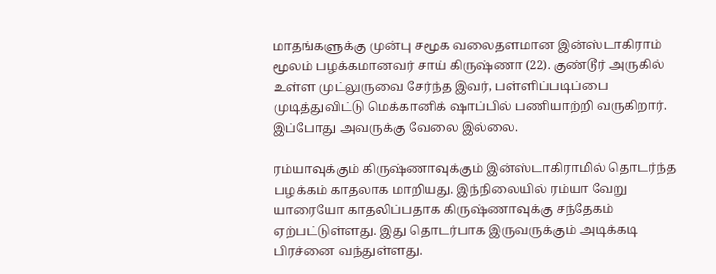மாதங்களுக்கு முன்பு சமூக வலைதளமான இன்ஸ்டாகிராம் மூலம் பழக்கமானவர் சாய் கிருஷ்ணா (22). குண்டூர் அருகில் உள்ள முட்லுருவை சேர்ந்த இவர், பள்ளிப்படிப்பை முடித்துவிட்டு மெக்கானிக் ஷாப்பில் பணியாற்றி வருகிறார். இப்போது அவருக்கு வேலை இல்லை.

ரம்யாவுக்கும் கிருஷ்ணாவுக்கும் இன்ஸ்டாகிராமில் தொடர்ந்த பழக்கம் காதலாக மாறியது. இந்நிலையில் ரம்யா வேறு யாரையோ காதலிப்பதாக கிருஷ்ணாவுக்கு சந்தேகம் ஏற்பட்டுள்ளது. இது தொடர்பாக இருவருக்கும் அடிக்கடி பிரச்னை வந்துள்ளது.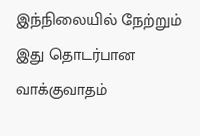இந்நிலையில் நேற்றும் இது தொடர்பான வாக்குவாதம்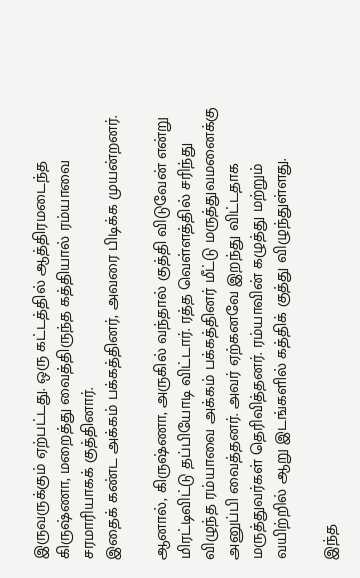இருவருக்கும் ஏற்பட்டது. ஒரு கட்டத்தில் ஆத்திரமடைந்த கிருஷ்ணா, மறைத்து வைத்திருந்த கத்தியால் ரம்யாவை சரமாரியாகக் குத்தினார்.
இதைக் கண்ட அக்கம் பக்கத்தினர், அவரை பிடிக்க முயன்றனர்.

ஆனால், கிருஷ்ணா, அருகில் வந்தால் குத்தி விடுவேன் என்று மிரட்டிவிட்டு தப்பியோடி விட்டார். ரத்த வெள்ளத்தில் சரிந்து விழுந்த ரம்யாவை அக்கம் பக்கத்தினர் மீட்டு மருத்துவமனைக்கு அனுப்பி வைத்தனர். அவர் ஏற்கனவே இறந்து விட்டதாக மருத்துவர்கள் தெரிவித்தனர். ரம்யாவின் கழுத்து மற்றும் வயிற்றில் ஆறு இடங்களில் கத்திக் குத்து விழுந்துள்ளது.

இந்த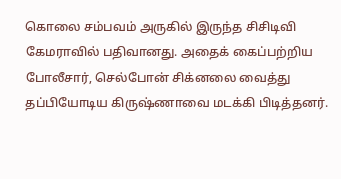கொலை சம்பவம் அருகில் இருந்த சிசிடிவி கேமராவில் பதிவானது. அதைக் கைப்பற்றிய போலீசார், செல்போன் சிக்னலை வைத்து தப்பியோடிய கிருஷ்ணாவை மடக்கி பிடித்தனர்.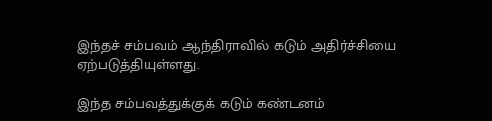இந்தச் சம்பவம் ஆந்திராவில் கடும் அதிர்ச்சியை ஏற்படுத்தியுள்ளது.

இந்த சம்பவத்துக்குக் கடும் கண்டனம்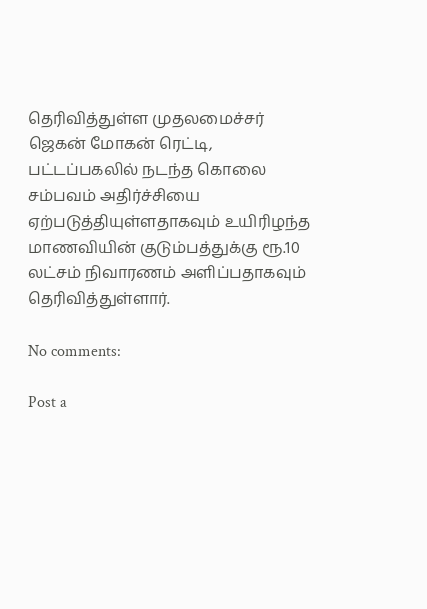தெரிவித்துள்ள முதலமைச்சர் ஜெகன் மோகன் ரெட்டி, பட்டப்பகலில் நடந்த கொலை சம்பவம் அதிர்ச்சியை ஏற்படுத்தியுள்ளதாகவும் உயிரிழந்த மாணவியின் குடும்பத்துக்கு ரூ.10 லட்சம் நிவாரணம் அளிப்பதாகவும் தெரிவித்துள்ளார்.

No comments:

Post a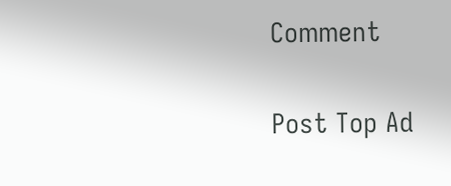Comment

Post Top Ad